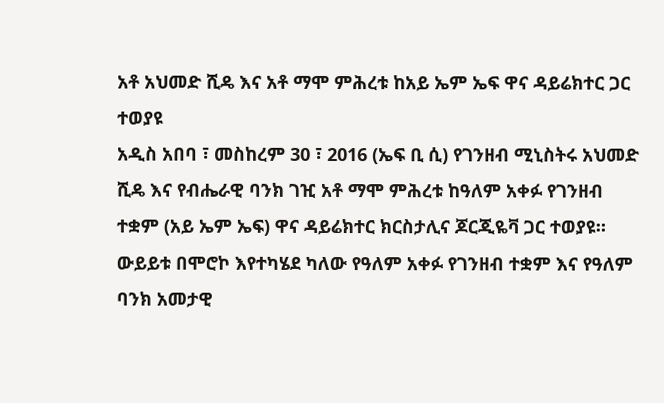አቶ አህመድ ሺዴ እና አቶ ማሞ ምሕረቱ ከአይ ኤም ኤፍ ዋና ዳይሬክተር ጋር ተወያዩ
አዲስ አበባ ፣ መስከረም 30 ፣ 2016 (ኤፍ ቢ ሲ) የገንዘብ ሚኒስትሩ አህመድ ሺዴ እና የብሔራዊ ባንክ ገዢ አቶ ማሞ ምሕረቱ ከዓለም አቀፉ የገንዘብ ተቋም (አይ ኤም ኤፍ) ዋና ዳይሬክተር ክርስታሊና ጆርጂዬቫ ጋር ተወያዩ።
ውይይቱ በሞሮኮ እየተካሄደ ካለው የዓለም አቀፉ የገንዘብ ተቋም እና የዓለም ባንክ አመታዊ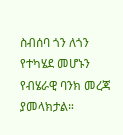ስብሰባ ጎን ለጎን የተካሄደ መሆኑን የብሄራዊ ባንክ መረጃ ያመላክታል።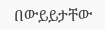በውይይታቸው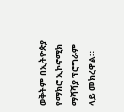ወቅትም በኢትዮጵያ የማክሮ ኢኮኖሚክ ማሻሻያ ፕሮግራም ላይ መክረዋል።